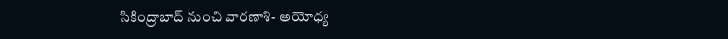సికింద్రాబాద్ నుంచి వారణాశి- అయోధ్య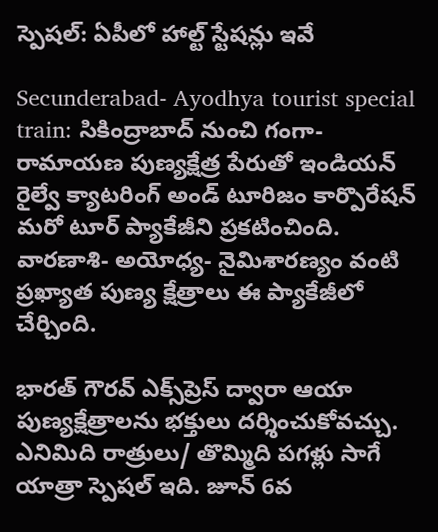స్పెషల్: ఏపీలో హాల్ట్ స్టేషన్లు ఇవే

Secunderabad- Ayodhya tourist special train: సికింద్రాబాద్ నుంచి గంగా- రామాయణ పుణ్యక్షేత్ర పేరుతో ఇండియన్ రైల్వే క్యాటరింగ్ అండ్ టూరిజం కార్పొరేషన్ మరో టూర్ ప్యాకేజీని ప్రకటించింది. వారణాశి- అయోధ్య- నైమిశారణ్యం వంటి ప్రఖ్యాత పుణ్య క్షేత్రాలు ఈ ప్యాకేజీలో చేర్చింది.

భారత్ గౌరవ్ ఎక్స్‌ప్రెస్ ద్వారా ఆయా పుణ్యక్షేత్రాలను భక్తులు దర్శించుకోవచ్చు. ఎనిమిది రాత్రులు/ తొమ్మిది పగళ్లు సాగే యాత్రా స్పెషల్ ఇది. జూన్ 6వ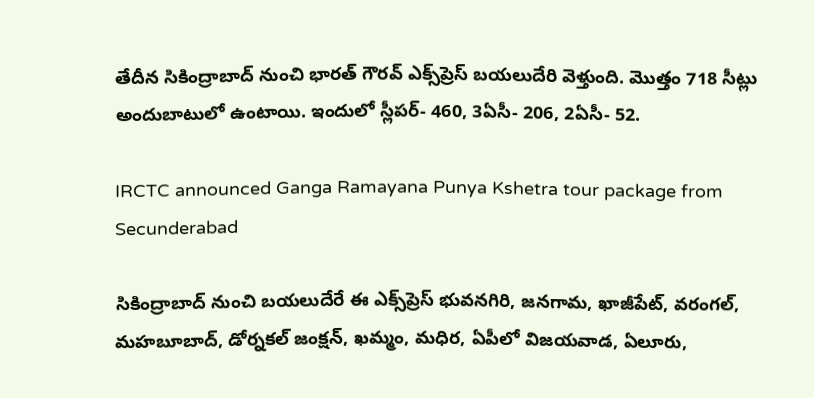తేదీన సికింద్రాబాద్ నుంచి భారత్ గౌరవ్ ఎక్స్‌ప్రెస్ బయలుదేరి వెళ్తుంది. మొత్తం 718 సీట్లు అందుబాటులో ఉంటాయి. ఇందులో స్లీపర్- 460, 3ఏసీ- 206, 2ఏసీ- 52.

IRCTC announced Ganga Ramayana Punya Kshetra tour package from Secunderabad

సికింద్రాబాద్ నుంచి బయలుదేరే ఈ ఎక్స్‌ప్రెస్ భువనగిరి, జనగామ, ఖాజీపేట్, వరంగల్, మహబూబాద్, డోర్నకల్ జంక్షన్, ఖమ్మం, మధిర, ఏపీలో విజయవాడ, ఏలూరు,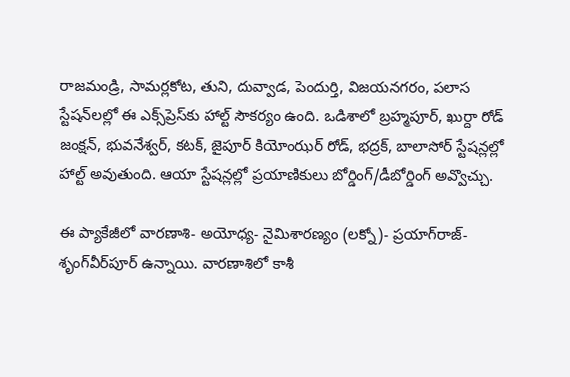రాజమండ్రి, సామర్లకోట, తుని, దువ్వాడ, పెందుర్తి, విజయనగరం, పలాస స్టేషన్‌లల్లో ఈ ఎక్స్‌ప్రెస్‌కు హాల్ట్ సౌకర్యం ఉంది. ఒడిశాలో బ్రహ్మపూర్, ఖుర్దా రోడ్ జంక్షన్, భువనేశ్వర్, కటక్, జైపూర్ కియోంఝర్ రోడ్, భద్రక్, బాలాసోర్ స్టేషన్లల్లో హాల్ట్ అవుతుంది. ఆయా స్టేషన్లల్లో ప్రయాణికులు బోర్డింగ్/డీబోర్డింగ్ అవ్వొచ్చు.

ఈ ప్యాకేజీలో వారణాశి- అయోధ్య- నైమిశారణ్యం (లక్నో)- ప్రయాగ్‌రాజ్- శృంగ్‌వీర్‌పూర్ ఉన్నాయి. వారణాశిలో కాశీ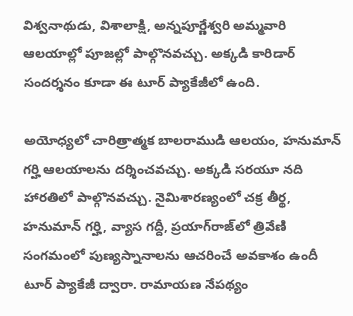విశ్వనాథుడు, విశాలాక్షి, అన్నపూర్ణేశ్వరి అమ్మవారి ఆలయాల్లో పూజల్లో పాల్గొనవచ్చు. అక్కడి కారిడార్‌ సందర్శనం కూడా ఈ టూర్ ప్యాకేజీలో ఉంది.

అయోధ్యలో చారిత్రాత్మక బాలరాముడి ఆలయం, హనుమాన్ గర్హి ఆలయాలను దర్శించవచ్చు. అక్కడి సరయూ నది హారతిలో పాల్గొనవచ్చు. నైమిశారణ్యంలో చక్ర తీర్థ, హనుమాన్ గర్హి, వ్యాస గద్దీ, ప్రయాగ్‌రాజ్‌లో త్రివేణి సంగమంలో పుణ్యస్నానాలను ఆచరించే అవకాశం ఉందీ టూర్ ప్యాకేజీ ద్వారా. రామాయణ నేపథ్యం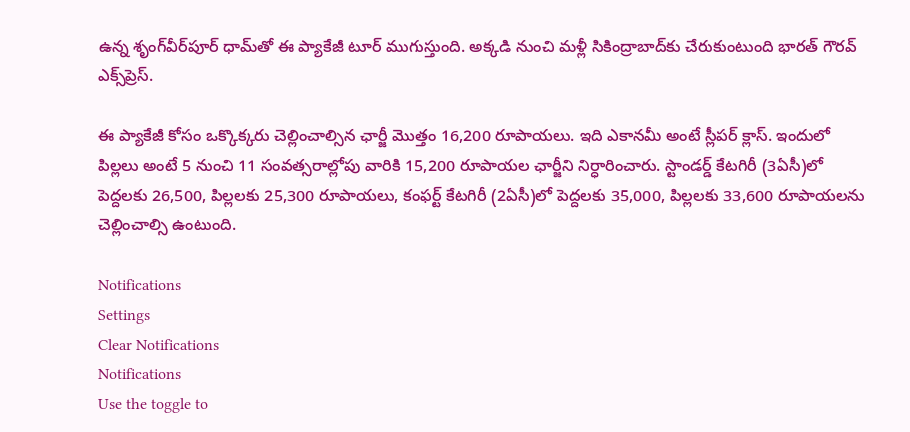ఉన్న శృంగ్‌వీర్‌పూర్‌ ధామ్‌తో ఈ ప్యాకేజీ టూర్ ముగుస్తుంది. అక్కడి నుంచి మళ్లీ సికింద్రాబాద్‌కు చేరుకుంటుంది భారత్ గౌరవ్ ఎక్స్‌ప్రెస్.

ఈ ప్యాకేజీ కోసం ఒక్కొక్కరు చెల్లించాల్సిన ఛార్జీ మొత్తం 16,200 రూపాయలు. ఇది ఎకానమీ అంటే స్లీపర్ క్లాస్. ఇందులో పిల్లలు అంటే 5 నుంచి 11 సంవత్సరాల్లోపు వారికి 15,200 రూపాయల ఛార్జీని నిర్ధారించారు. స్టాండర్డ్ కేటగిరీ (3ఏసీ)లో పెద్దలకు 26,500, పిల్లలకు 25,300 రూపాయలు, కంఫర్ట్ కేటగిరీ (2ఏసీ)లో పెద్దలకు 35,000, పిల్లలకు 33,600 రూపాయలను చెల్లించాల్సి ఉంటుంది.

Notifications
Settings
Clear Notifications
Notifications
Use the toggle to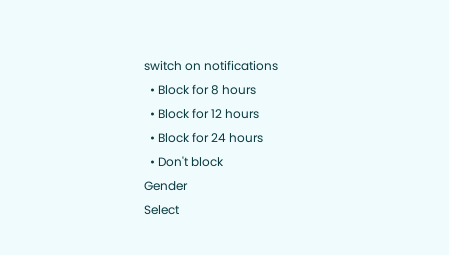switch on notifications
  • Block for 8 hours
  • Block for 12 hours
  • Block for 24 hours
  • Don't block
Gender
Select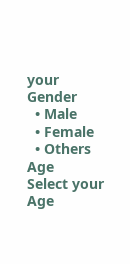your Gender
  • Male
  • Female
  • Others
Age
Select your Age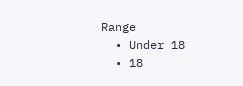Range
  • Under 18
  • 18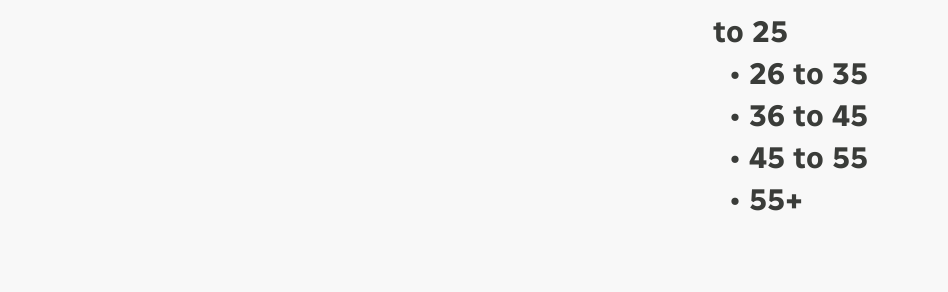to 25
  • 26 to 35
  • 36 to 45
  • 45 to 55
  • 55+